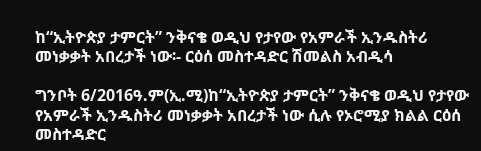ከ“ኢትዮጵያ ታምርት” ንቅናቄ ወዲህ የታየው የአምራች ኢንዱስትሪ መነቃቃት አበረታች ነው፡- ርዕሰ መስተዳድር ሽመልስ አብዲሳ

ግንቦት 6/2016ዓ.ም(ኢ.ሚ)ከ“ኢትዮጵያ ታምርት” ንቅናቄ ወዲህ የታየው የአምራች ኢንዱስትሪ መነቃቃት አበረታች ነው ሲሉ የኦሮሚያ ክልል ርዕሰ መስተዳድር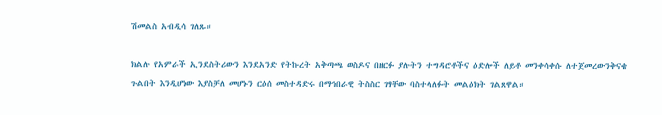ሽመልስ አብዲሳ ገለጹ።

ክልሉ የአምራች ኢንደስትሪውን እንደአንድ የትኩረት አቅጣጫ ወስዶና በዘርፉ ያሉትን ተግዳሮቶችና ዕድሎች ለይቶ መንቀሳቀሱ ለተጀመረውንቅናቄ ጉልበት እንዲሆነው እያስቻለ መሆኑን ርዕሰ መስተዳድሩ በማኅበራዊ ትስስር ገፃቸው ባስተላለፉት መልዕክት ገልጸዋል።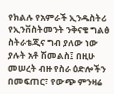የክልሉ የአምራች ኢንዱስትሪ የኢንቨስትመንት ንቅናቄ ግልፅ ስትራቴጂና ግብ ያለው ነው ያሉት አቶ ሽመልስ፤ በዚሁ መሠረት ብዙ የስራ ዕድሎችን በመፍጠር፣ የውጭ ምንዛሬ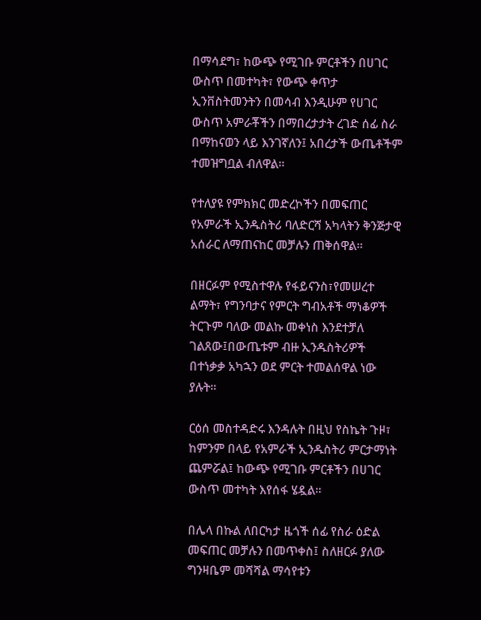በማሳደግ፣ ከውጭ የሚገቡ ምርቶችን በሀገር ውስጥ በመተካት፣ የውጭ ቀጥታ ኢንቨስትመንትን በመሳብ እንዲሁም የሀገር ውስጥ አምራቾችን በማበረታታት ረገድ ሰፊ ስራ በማከናወን ላይ እንገኛለን፤ አበረታች ውጤቶችም ተመዝግቧል ብለዋል።

የተለያዩ የምክክር መድረኮችን በመፍጠር የአምራች ኢንዱስትሪ ባለድርሻ አካላትን ቅንጅታዊ አሰራር ለማጠናከር መቻሉን ጠቅሰዋል።

በዘርፉም የሚስተዋሉ የፋይናንስ፣የመሠረተ ልማት፣ የግንባታና የምርት ግብአቶች ማነቆዎች ትርጉም ባለው መልኩ መቀነስ እንደተቻለ ገልጸው፤በውጤቱም ብዙ ኢንዱስትሪዎች በተነቃቃ አካኋን ወደ ምርት ተመልሰዋል ነው ያሉት።

ርዕሰ መስተዳድሩ እንዳሉት በዚህ የስኬት ጉዞ፣ ከምንም በላይ የአምራች ኢንዱስትሪ ምርታማነት ጨምሯል፤ ከውጭ የሚገቡ ምርቶችን በሀገር ውስጥ መተካት እየሰፋ ሄዷል።

በሌላ በኩል ለበርካታ ዜጎች ሰፊ የስራ ዕድል መፍጠር መቻሉን በመጥቀስ፤ ስለዘርፉ ያለው ግንዛቤም መሻሻል ማሳየቱን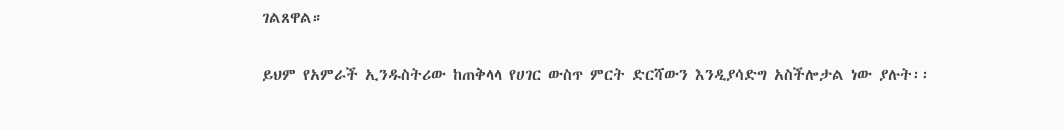ገልጸዋል።

ይህም የአምራች ኢንዱስትሪው ከጠቅላላ የሀገር ውስጥ ምርት ድርሻውን እንዲያሳድግ አስችሎታል ነው ያሉት፡፡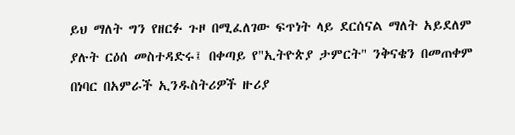ይህ ማለት ግን የዘርፉ ጉዞ በሚፈለገው ፍጥነት ላይ ደርሰናል ማለት አይደለም ያሉት ርዕሰ መስተዳድሩ፤ በቀጣይ የ"ኢትዮጵያ ታምርት" ንቅናቄን በመጠቀም በነባር በአምራች ኢንዱስትሪዎች ዙሪያ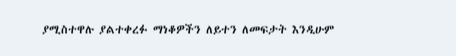ያሚስተዋሉ ያልተቀረፉ ማነቆዎችን ለይተን ለመፍታት እንዲሁም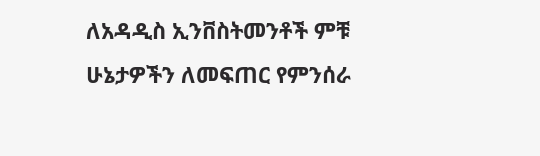ለአዳዲስ ኢንቨስትመንቶች ምቹ ሁኔታዎችን ለመፍጠር የምንሰራ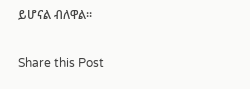ይሆናል ብለዋል።

Share this Post